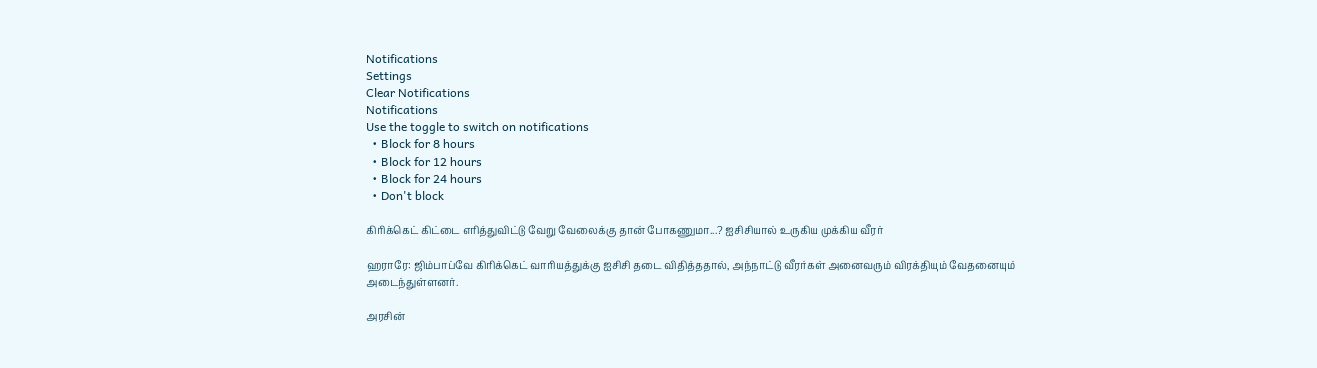Notifications
Settings
Clear Notifications
Notifications
Use the toggle to switch on notifications
  • Block for 8 hours
  • Block for 12 hours
  • Block for 24 hours
  • Don't block

கிரிக்கெட் கிட்டை எரித்துவிட்டு வேறு வேலைக்கு தான் போகணுமா...? ஐசிசியால் உருகிய முக்கிய வீரர்

ஹராரே: ஜிம்பாப்வே கிரிக்கெட் வாரியத்துக்கு ஐசிசி தடை விதித்ததால், அந்நாட்டு வீரர்கள் அனைவரும் விரக்தியும் வேதனையும் அடைந்துள்ளனர்.

அரசின்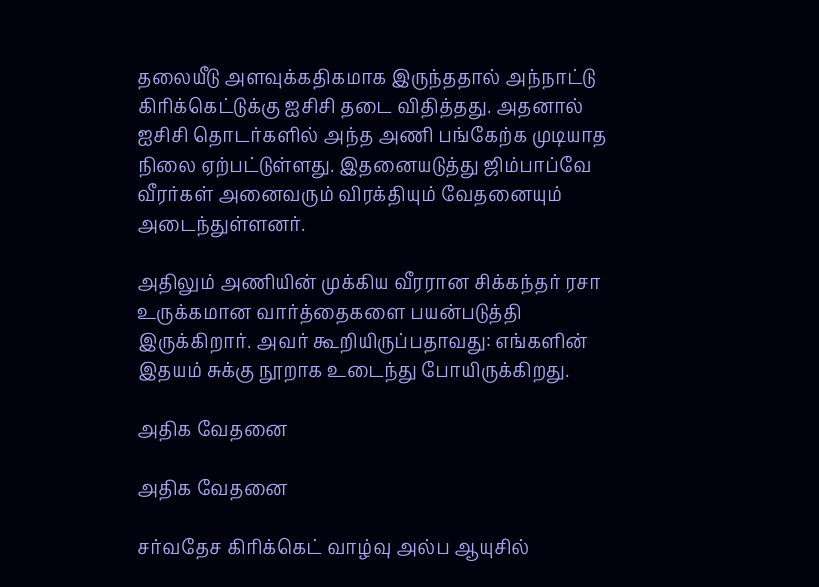தலையீடு அளவுக்கதிகமாக இருந்ததால் அந்நாட்டு கிரிக்கெட்டுக்கு ஐசிசி தடை விதித்தது. அதனால் ஐசிசி தொடர்களில் அந்த அணி பங்கேற்க முடியாத நிலை ஏற்பட்டுள்ளது. இதனையடுத்து ஜிம்பாப்வே வீரர்கள் அனைவரும் விரக்தியும் வேதனையும் அடைந்துள்ளனர்.

அதிலும் அணியின் முக்கிய வீரரான சிக்கந்தர் ரசா உருக்கமான வார்த்தைகளை பயன்படுத்தி இருக்கிறார். அவர் கூறியிருப்பதாவது: எங்களின் இதயம் சுக்கு நூறாக உடைந்து போயிருக்கிறது.

அதிக வேதனை

அதிக வேதனை

சர்வதேச கிரிக்கெட் வாழ்வு அல்ப ஆயுசில்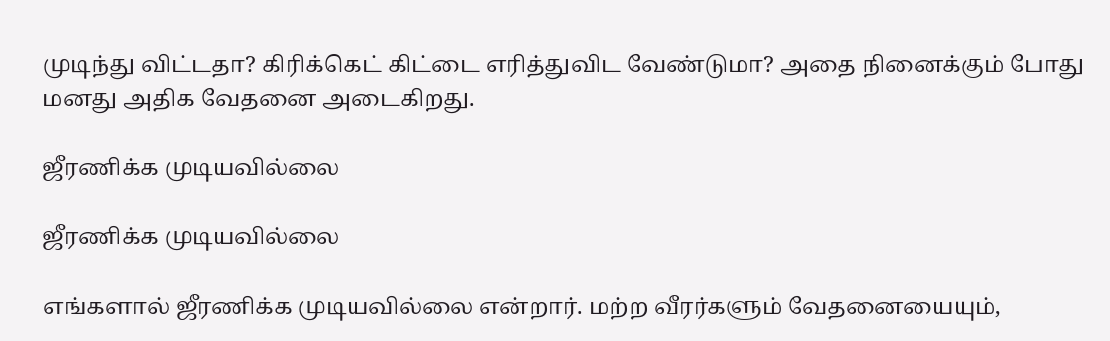முடிந்து விட்டதா? கிரிக்கெட் கிட்டை எரித்துவிட வேண்டுமா? அதை நினைக்கும் போது மனது அதிக வேதனை அடைகிறது.

ஜீரணிக்க முடியவில்லை

ஜீரணிக்க முடியவில்லை

எங்களால் ஜீரணிக்க முடியவில்லை என்றார். மற்ற வீரர்களும் வேதனையையும்,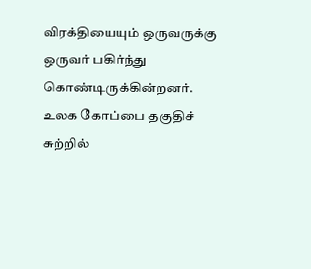விரக்தியையும் ஒருவருக்கு ஒருவர் பகிர்ந்து கொண்டிருக்கின்றனர். உலக கோப்பை தகுதிச் சுற்றில்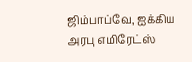ஜிம்பாப்வே, ஐக்கிய அரபு எமிரேட்ஸ்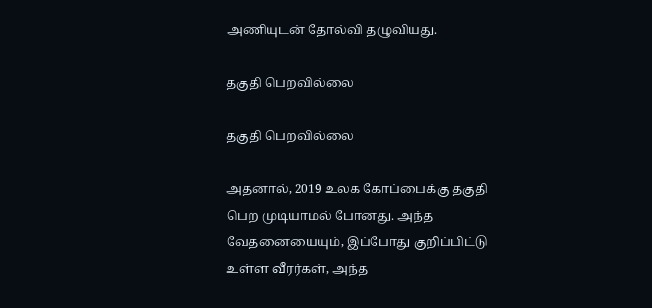அணியுடன் தோல்வி தழுவியது.

தகுதி பெறவில்லை

தகுதி பெறவில்லை

அதனால், 2019 உலக கோப்பைக்கு தகுதி பெற முடியாமல் போனது. அந்த வேதனையையும், இப்போது குறிப்பிட்டு உள்ள வீரர்கள், அந்த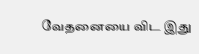வேதனையை விட இது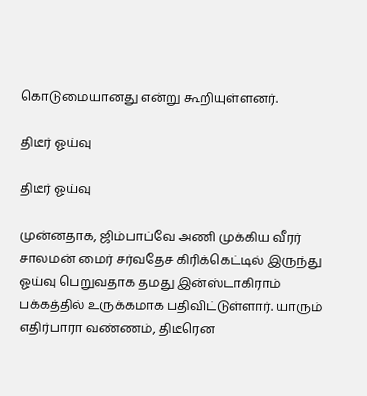கொடுமையானது என்று கூறியுள்ளனர்.

திடீர் ஓய்வு

திடீர் ஓய்வு

முன்னதாக, ஜிம்பாப்வே அணி முக்கிய வீரர் சாலமன் மைர் சர்வதேச கிரிக்கெட்டில் இருந்து ஓய்வு பெறுவதாக தமது இன்ஸ்டாகிராம் பக்கத்தில் உருக்கமாக பதிவிட்டுள்ளார். யாரும் எதிர்பாரா வண்ணம், திடீரென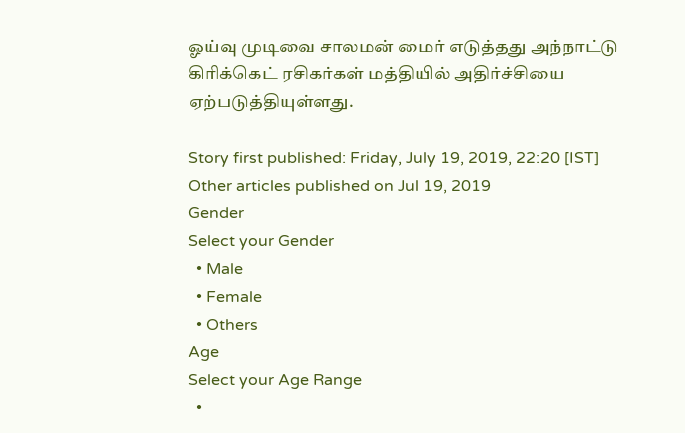ஓய்வு முடிவை சாலமன் மைர் எடுத்தது அந்நாட்டு கிரிக்கெட் ரசிகர்கள் மத்தியில் அதிர்ச்சியை ஏற்படுத்தியுள்ளது.

Story first published: Friday, July 19, 2019, 22:20 [IST]
Other articles published on Jul 19, 2019
Gender
Select your Gender
  • Male
  • Female
  • Others
Age
Select your Age Range
  •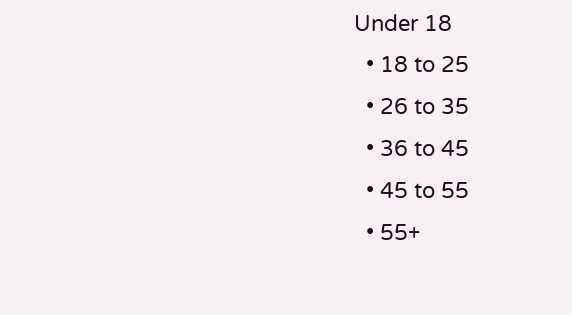Under 18
  • 18 to 25
  • 26 to 35
  • 36 to 45
  • 45 to 55
  • 55+